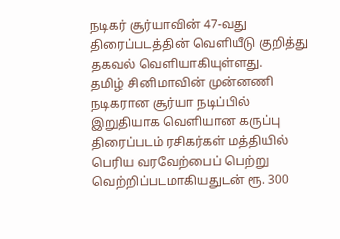நடிகர் சூர்யாவின் 47-வது திரைப்படத்தின் வெளியீடு குறித்து தகவல் வெளியாகியுள்ளது.
தமிழ் சினிமாவின் முன்னணி நடிகரான சூர்யா நடிப்பில் இறுதியாக வெளியான கருப்பு திரைப்படம் ரசிகர்கள் மத்தியில் பெரிய வரவேற்பைப் பெற்று வெற்றிப்படமாகியதுடன் ரூ. 300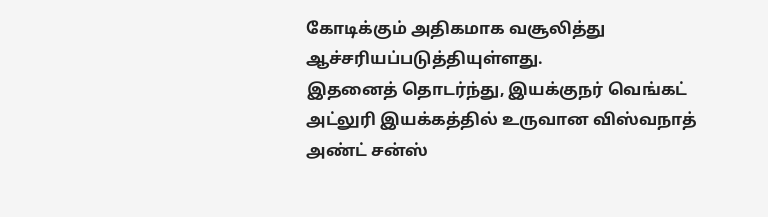கோடிக்கும் அதிகமாக வசூலித்து ஆச்சரியப்படுத்தியுள்ளது.
இதனைத் தொடர்ந்து, இயக்குநர் வெங்கட் அட்லுரி இயக்கத்தில் உருவான விஸ்வநாத் அண்ட் சன்ஸ்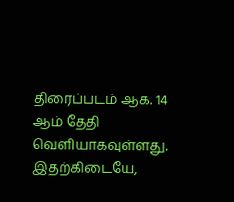திரைப்படம் ஆக. 14 ஆம் தேதி வெளியாகவுள்ளது.
இதற்கிடையே,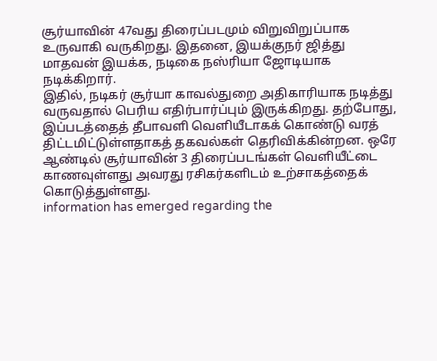சூர்யாவின் 47வது திரைப்படமும் விறுவிறுப்பாக உருவாகி வருகிறது. இதனை, இயக்குநர் ஜித்து மாதவன் இயக்க, நடிகை நஸ்ரியா ஜோடியாக நடிக்கிறார்.
இதில், நடிகர் சூர்யா காவல்துறை அதிகாரியாக நடித்து வருவதால் பெரிய எதிர்பார்ப்பும் இருக்கிறது. தற்போது, இப்படத்தைத் தீபாவளி வெளியீடாகக் கொண்டு வரத் திட்டமிட்டுள்ளதாகத் தகவல்கள் தெரிவிக்கின்றன. ஒரே ஆண்டில் சூர்யாவின் 3 திரைப்படங்கள் வெளியீட்டை காணவுள்ளது அவரது ரசிகர்களிடம் உற்சாகத்தைக் கொடுத்துள்ளது.
information has emerged regarding the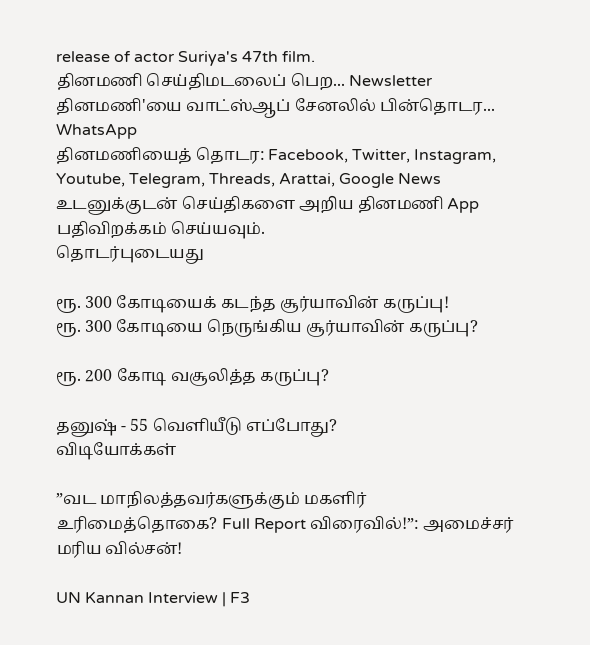release of actor Suriya's 47th film.
தினமணி செய்திமடலைப் பெற... Newsletter
தினமணி'யை வாட்ஸ்ஆப் சேனலில் பின்தொடர... WhatsApp
தினமணியைத் தொடர: Facebook, Twitter, Instagram, Youtube, Telegram, Threads, Arattai, Google News
உடனுக்குடன் செய்திகளை அறிய தினமணி App பதிவிறக்கம் செய்யவும்.
தொடர்புடையது

ரூ. 300 கோடியைக் கடந்த சூர்யாவின் கருப்பு!
ரூ. 300 கோடியை நெருங்கிய சூர்யாவின் கருப்பு?

ரூ. 200 கோடி வசூலித்த கருப்பு?

தனுஷ் - 55 வெளியீடு எப்போது?
விடியோக்கள்

”வட மாநிலத்தவர்களுக்கும் மகளிர் உரிமைத்தொகை? Full Report விரைவில்!”: அமைச்சர் மரிய வில்சன்!

UN Kannan Interview | F3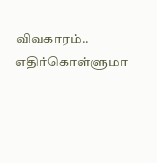விவகாரம்.. எதிர்கொள்ளுமா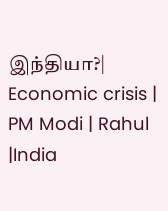இந்தியா?| Economic crisis | PM Modi | Rahul |India